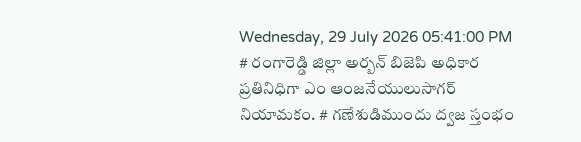Wednesday, 29 July 2026 05:41:00 PM
# రంగారెడ్డి జిల్లా అర్బన్ బిజెపి అధికార ప్రతినిధిగా ఎం ఆంజనేయులుసాగర్ నియామకం. # గణేశుడిముందు ద్వజ స్తంభం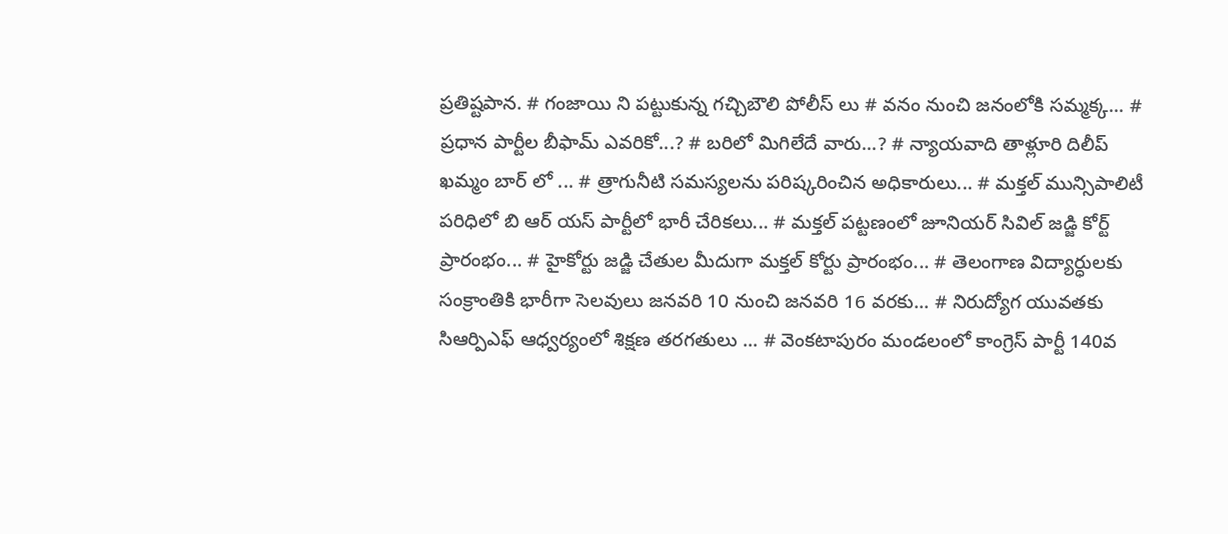ప్రతిష్టపాన. # గంజాయి ని పట్టుకున్న గచ్చిబౌలి పోలీస్ లు # వనం నుంచి జనంలోకి సమ్మక్క... # ప్రధాన పార్టీల బీఫామ్ ఎవరికో...? # బరిలో మిగిలేదే వారు...? # న్యాయవాది తాళ్లూరి దిలీప్ ఖమ్మం బార్ లో ... # త్రాగునీటి సమస్యలను పరిష్కరించిన అధికారులు... # మక్తల్ మున్సిపాలిటీ పరిధిలో బి ఆర్ యస్ పార్టీలో భారీ చేరికలు... # మక్తల్ పట్టణంలో జూనియర్ సివిల్ జడ్జి కోర్ట్ ప్రారంభం... # హైకోర్టు జడ్జి చేతుల మీదుగా మక్తల్ కోర్టు ప్రారంభం... # తెలంగాణ విద్యార్ధులకు సంక్రాంతికి భారీగా సెలవులు జనవరి 10 నుంచి జనవరి 16 వరకు... # నిరుద్యోగ యువతకు సిఆర్పిఎఫ్ ఆధ్వర్యంలో శిక్షణ తరగతులు ... # వెంకటాపురం మండలంలో కాంగ్రెస్ పార్టీ 140వ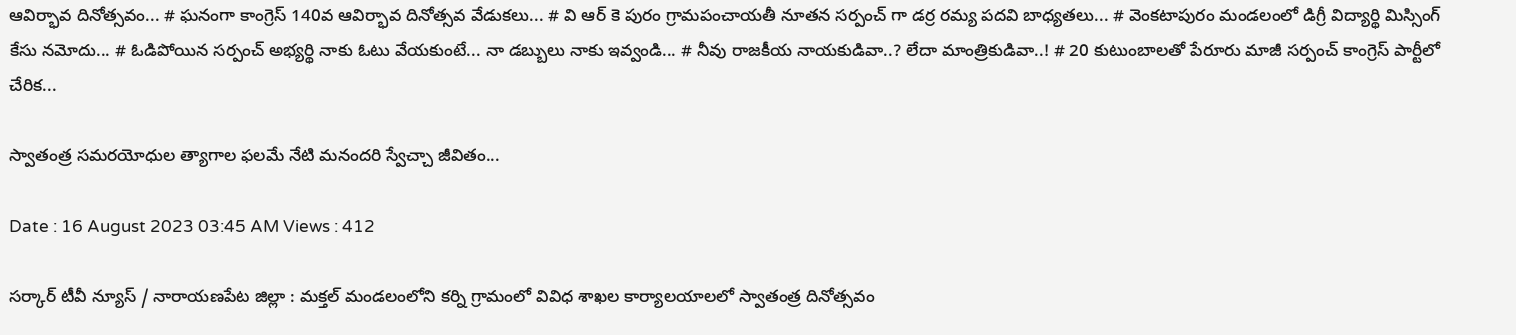ఆవిర్భావ దినోత్సవం... # ఘనంగా కాంగ్రెస్ 140వ ఆవిర్భావ దినోత్సవ వేడుకలు... # వి ఆర్ కె పురం గ్రామపంచాయతీ నూతన సర్పంచ్ గా డర్ర రమ్య పదవి బాధ్యతలు... # వెంకటాపురం మండలంలో డిగ్రీ విద్యార్థి మిస్సింగ్ కేసు నమోదు... # ఓడిపోయిన సర్పంచ్ అభ్యర్థి నాకు ఓటు వేయకుంటే... నా డబ్బులు నాకు ఇవ్వండి... # నీవు రాజకీయ నాయకుడివా..? లేదా మాంత్రికుడివా..! # 20 కుటుంబాలతో పేరూరు మాజీ సర్పంచ్ కాంగ్రెస్ పార్టీలో చేరిక...

స్వాతంత్ర సమరయోధుల త్యాగాల ఫలమే నేటి మనందరి స్వేచ్చా జీవితం...

Date : 16 August 2023 03:45 AM Views : 412

సర్కార్ టీవీ న్యూస్ / నారాయణపేట జిల్లా : మక్తల్ మండలంలోని కర్ని గ్రామంలో వివిధ శాఖల కార్యాలయాలలో స్వాతంత్ర దినోత్సవం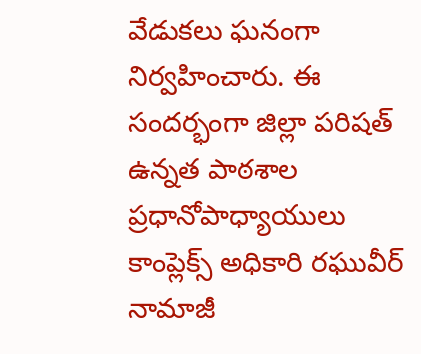వేడుకలు ఘనంగా నిర్వహించారు. ఈ సందర్భంగా జిల్లా పరిషత్ ఉన్నత పాఠశాల ప్రధానోపాధ్యాయులు కాంప్లెక్స్ అధికారి రఘువీర్ నామాజీ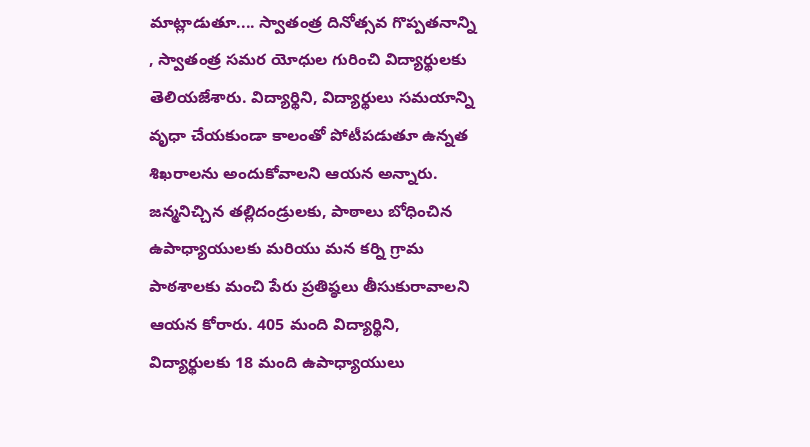మాట్లాడుతూ.... స్వాతంత్ర దినోత్సవ గొప్పతనాన్ని , స్వాతంత్ర సమర యోధుల గురించి విద్యార్థులకు తెలియజేశారు. విద్యార్థిని, విద్యార్థులు సమయాన్ని వృధా చేయకుండా కాలంతో పోటీపడుతూ ఉన్నత శిఖరాలను అందుకోవాలని ఆయన అన్నారు. జన్మనిచ్చిన తల్లిదండ్రులకు, పాఠాలు బోధించిన ఉపాధ్యాయులకు మరియు మన కర్ని గ్రామ పాఠశాలకు మంచి పేరు ప్రతిష్ఠలు తీసుకురావాలని ఆయన కోరారు. 405 మంది విద్యార్థిని, విద్యార్థులకు 18 మంది ఉపాధ్యాయులు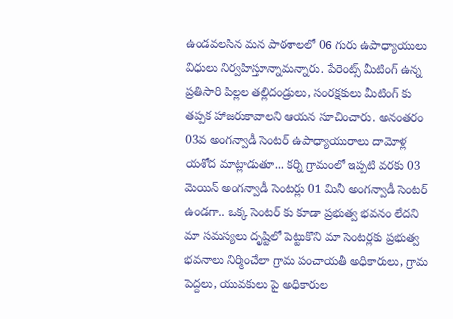ఉండవలసిన మన పాఠశాలలో 06 గురు ఉపాధ్యాయులు విధులు నిర్వహిస్తూన్నామన్నారు. పేరెంట్స్ మీటింగ్ ఉన్న ప్రతిసారి పిల్లల తల్లిదండ్రులు, సంరక్షకులు మీటింగ్ కు తప్పక హాజరుకావాలని ఆయన సూచించారు. అనంతరం 03వ అంగన్వాడీ సెంటర్ ఉపాధ్యాయురాలు దామోళ్ల యశోద మాట్లాడుతూ... కర్ని గ్రామంలో ఇప్పటి వరకు 03 మెయిన్ అంగన్వాడీ సెంటర్లు 01 మినీ అంగన్వాడీ సెంటర్ ఉండగా.. ఒక్క సెంటర్ కు కూడా ప్రభుత్వ భవనం లేదని మా సమస్యలు దృష్టిలో పెట్టుకొని మా సెంటర్లకు ప్రభుత్వ భవనాలు నిర్మించేలా గ్రామ పంచాయతీ అధికారులు, గ్రామ పెద్దలు, యువకులు పై అధికారుల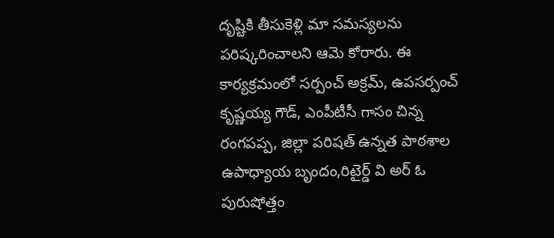దృష్టికి తీసుకెళ్లి మా సమస్యలను పరిష్కరించాలని ఆమె కోరారు. ఈ కార్యక్రమంలో సర్పంచ్ అక్రమ్, ఉపసర్పంచ్ కృష్ణయ్య గౌడ్, ఎంపీటీసీ గాసం చిన్న రంగపప్ప, జిల్లా పరిషత్ ఉన్నత పాఠశాల ఉపాధ్యాయ బృందం,రిటైర్డ్ వి అర్ ఓ పురుషోత్తం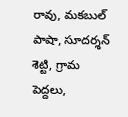రావు, మకబుల్ పాషా, సూదర్శన్ శెట్టి, గ్రామ పెద్దలు,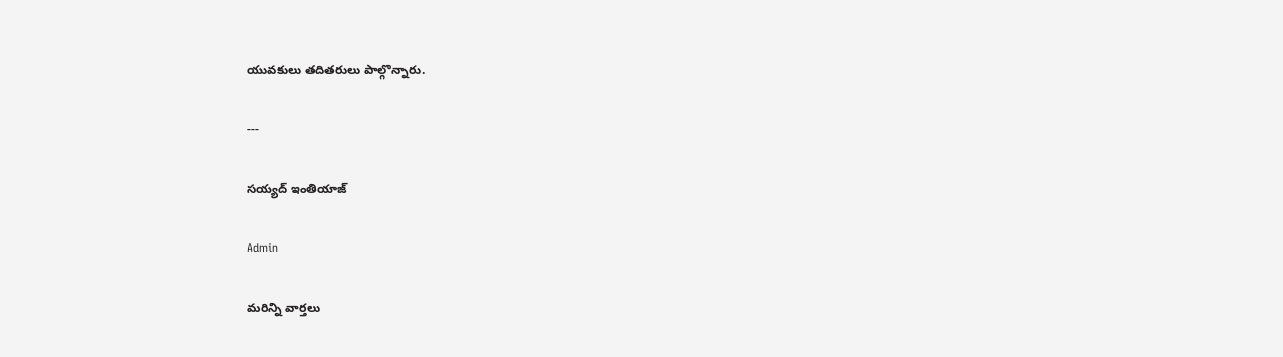యువకులు తదితరులు పాల్గొన్నారు.

---

సయ్యద్ ఇంతియాజ్

Admin

మరిన్ని వార్తలు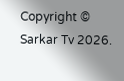Copyright © Sarkar Tv 2026.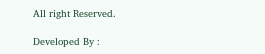All right Reserved.

Developed By :